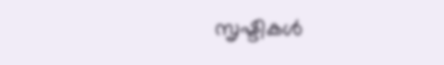സൃഷ്ടികള്‍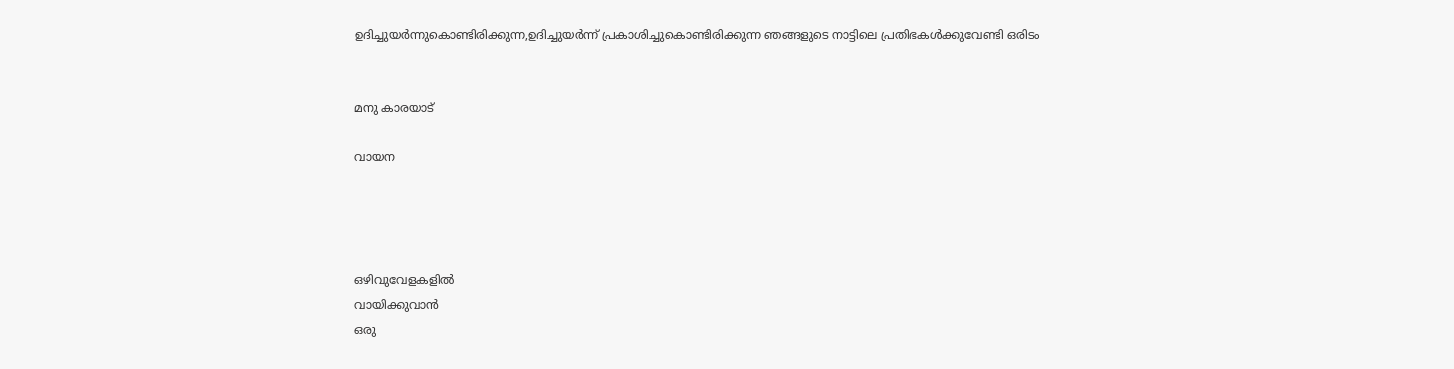ഉദിച്ചുയര്‍ന്നുകൊണ്ടിരിക്കുന്ന,ഉദിച്ചുയര്‍ന്ന് പ്രകാശിച്ചുകൊണ്ടിരിക്കുന്ന ഞങ്ങളുടെ നാട്ടിലെ പ്രതിഭകള്‍ക്കുവേണ്ടി ഒരിടം


മനു കാരയാട്

വായന




ഒഴിവുവേളകളില്‍
വായിക്കുവാന്‍
ഒരു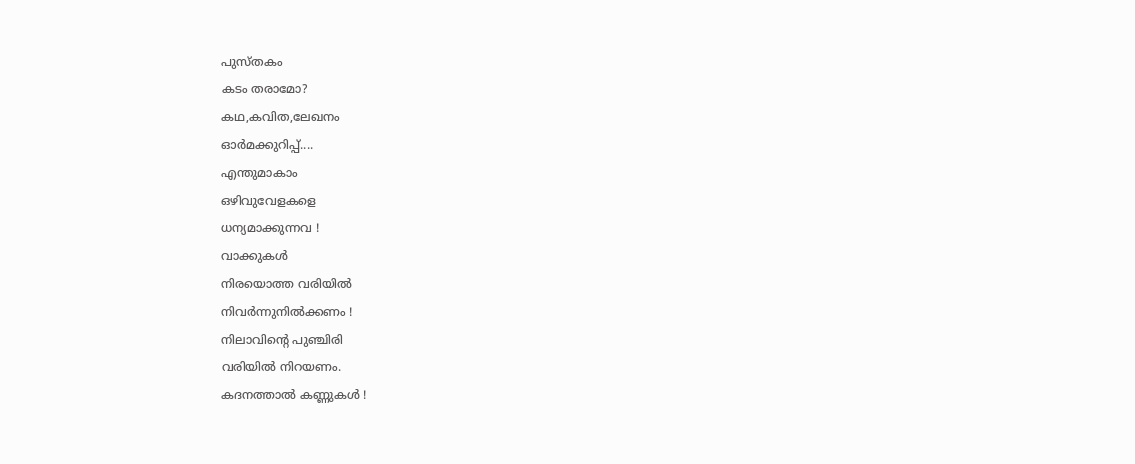പുസ്തകം
കടം തരാമോ?
കഥ,കവിത,ലേഖനം
ഓര്‍മക്കുറിപ്പ്....
എന്തുമാകാം
ഒഴിവുവേളകളെ
ധന്യമാക്കുന്നവ !
വാക്കുകള്‍
നിരയൊത്ത വരിയില്‍
നിവര്‍ന്നുനില്‍ക്കണം !
നിലാവിന്റെ പുഞ്ചിരി
വരിയില്‍ നിറയണം.
കദനത്താല്‍ കണ്ണുകള്‍ !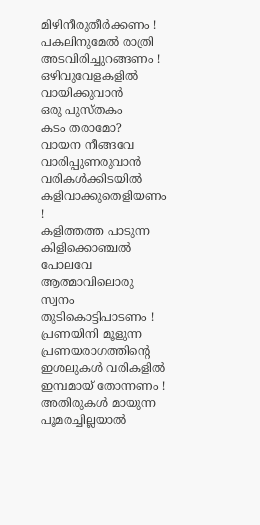മിഴിനീരുതീര്‍ക്കണം !
പകലിനുമേല്‍ രാത്രി
അടവിരിച്ചുറങ്ങണം !
ഒഴിവുവേളകളില്‍
വായിക്കുവാന്‍
ഒരു പുസ്തകം
കടം തരാമോ?
വായന നീങ്ങവേ
വാരിപ്പുണരുവാന്‍
വരികള്‍ക്കിടയില്‍
കളിവാക്കുതെളിയണം !
കളിത്തത്ത പാടുന്ന
കിളിക്കൊഞ്ചല്‍ പോലവേ
ആത്മാവിലൊരു സ്വനം
തുടികൊട്ടിപാടണം !
പ്രണയിനി മൂളുന്ന
പ്രണയരാഗത്തിന്റെ
ഇശലുകള്‍ വരികളില്‍
ഇമ്പമായ് തോന്നണം !
അതിരുകള്‍ മായുന്ന
പൂമരച്ചില്ലയാല്‍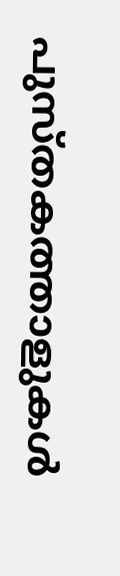പുസ്തകത്താളുകള്‍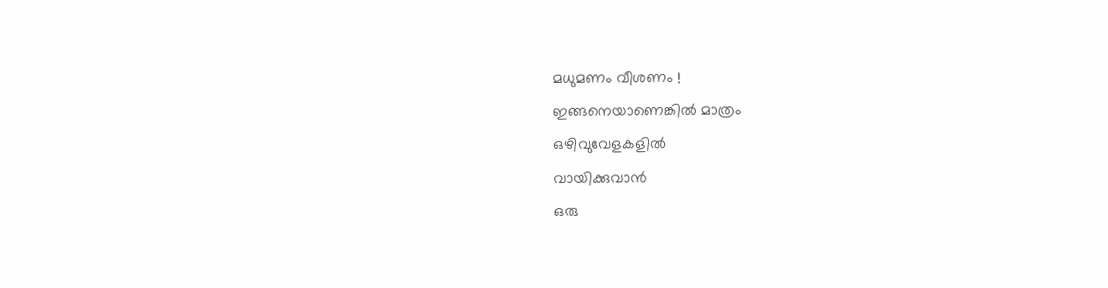മധുമണം വീശണം !
ഇങ്ങനെയാണെങ്കില്‍ മാത്രം
ഒഴിവുവേളകളില്‍
വായിക്കുവാന്‍
ഒരു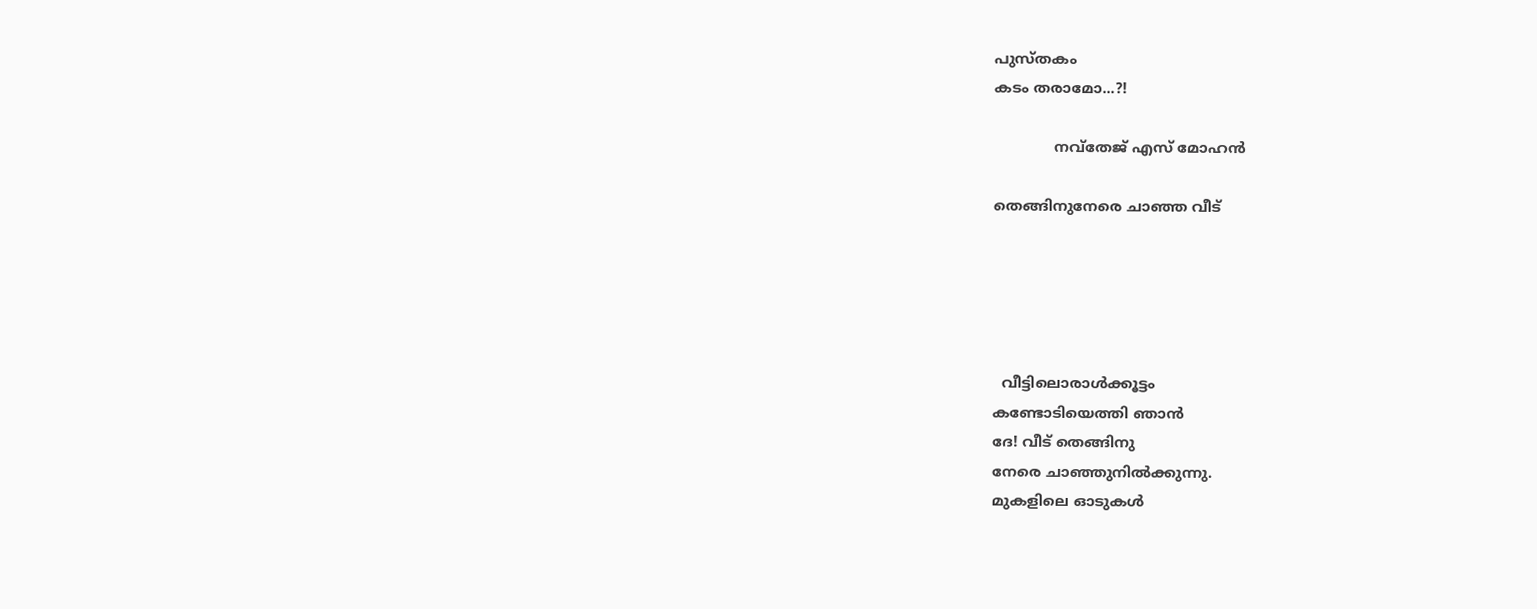പുസ്തകം
കടം തരാമോ...?!

             നവ്തേജ് എസ് മോഹന്‍

തെങ്ങിനുനേരെ ചാഞ്ഞ വീട്





  വീട്ടിലൊരാള്‍ക്കൂട്ടം
കണ്ടോടിയെത്തി ഞാന്‍
ദേ! വീട് തെങ്ങിനു
നേരെ ചാഞ്ഞുനില്‍ക്കുന്നു.
മുകളിലെ ഓടുകള്‍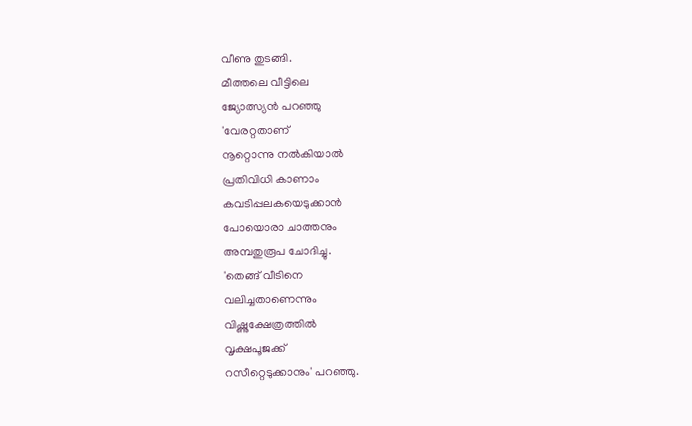വീണു തുടങ്ങി.
മീത്തലെ വീട്ടിലെ
ജ്യോത്സ്യന്‍ പറഞ്ഞു
'വേരറ്റതാണ്
നൂറ്റൊന്നു നല്‍കിയാല്‍
പ്രതിവിധി കാണാം
കവടിപ്പലകയെടുക്കാന്‍
പോയൊരാ ചാത്തനും
അമ്പതുരൂപ ചോദിച്ചു.
'തെങ്ങ് വീടിനെ
വലിച്ചതാണെന്നും
വിഷ്ണുക്ഷേത്രത്തില്‍
വൃക്ഷപൂജക്ക്
റസീറ്റെടുക്കാനും' പറഞ്ഞു.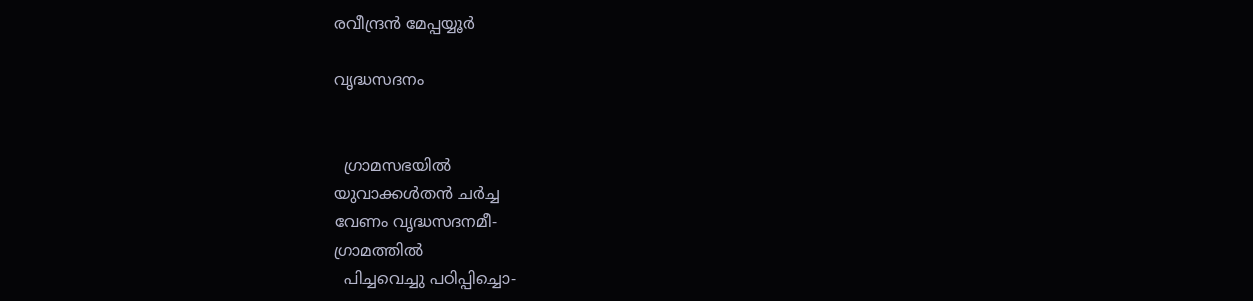രവീന്ദ്രന്‍ മേപ്പയ്യൂര്‍

വൃദ്ധസദനം


  ഗ്രാമസഭയില്‍
യുവാക്കള്‍തന്‍ ചര്‍ച്ച
വേണം വൃദ്ധസദനമീ-
ഗ്രാമത്തില്‍
  പിച്ചവെച്ചു പഠിപ്പിച്ചൊ-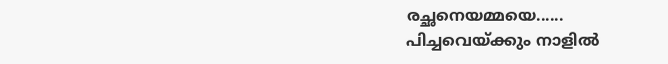രച്ഛനെയമ്മയെ......
പിച്ചവെയ്ക്കും നാളില്‍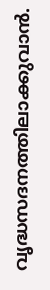വൃദ്ധസദനത്തിലാക്കുവാന്‍.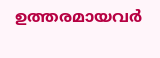ഉത്തരമായവര്‍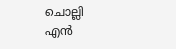ചൊല്ലി
എന്‍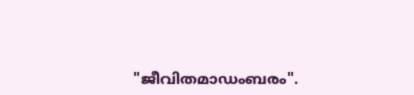"ജീവിതമാഡംബരം".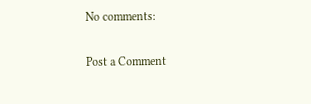No comments:

Post a Comment